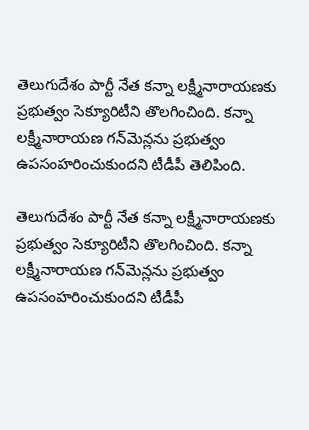తెలుగుదేశం పార్టీ నేత కన్నా లక్ష్మీనారాయణకు ప్రభుత్వం సెక్యూరిటీని తొలగించింది. కన్నా  లక్ష్మీనారాయణ గన్‌మెన్లను ప్రభుత్వం ఉపసంహరించుకుందని టీడీపీ తెలిపింది.

తెలుగుదేశం పార్టీ నేత కన్నా లక్ష్మీనారాయణకు ప్రభుత్వం సెక్యూరిటీని తొలగించింది. కన్నా లక్ష్మీనారాయణ గన్‌మెన్లను ప్రభుత్వం ఉపసంహరించుకుందని టీడీపీ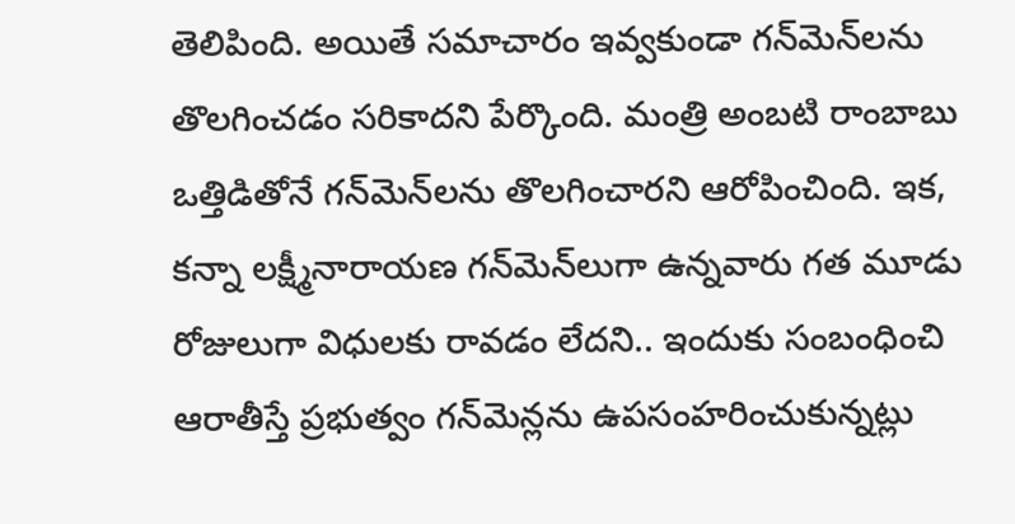తెలిపింది. అయితే సమాచారం ఇవ్వకుండా గన్‌మెన్‌లను తొలగించడం సరికాదని పేర్కొంది. మంత్రి అంబటి రాంబాబు ఒత్తిడితోనే గన్‌మెన్‌లను తొలగించారని ఆరోపించింది. ఇక, కన్నా లక్ష్మీనారాయణ గన్‌మెన్‌లుగా ఉన్నవారు గత మూడు రోజులుగా విధులకు రావడం లేదని.. ఇందుకు సంబంధించి ఆరాతీస్తే ప్రభుత్వం గన్‌మెన్లను ఉపసంహరించుకున్నట్లు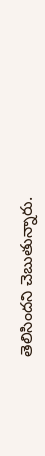తెలిసిందని చెబుతున్నారు.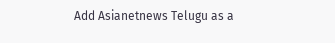Add Asianetnews Telugu as a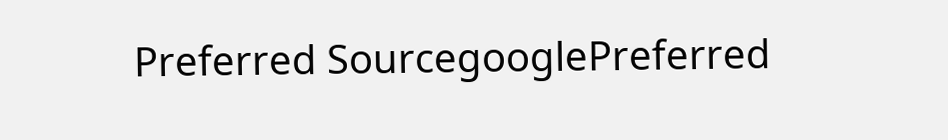Preferred SourcegooglePreferred